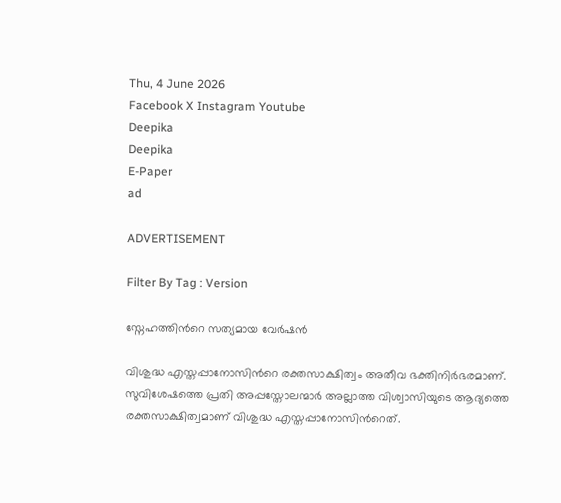Thu, 4 June 2026
Facebook X Instagram Youtube
Deepika
Deepika
E-Paper
ad

ADVERTISEMENT

Filter By Tag : Version

സ്നേഹത്തിന്‍റെ സത്യമായ വേർഷൻ

വിശുദ്ധ എസ്തപ്പാനോസിന്‍റെ രക്തസാക്ഷിത്വം അതീവ ഭക്തിനിർഭരമാണ്. സുവിശേഷത്തെ പ്രതി അപ്പസ്തോലന്മാർ അല്ലാത്ത വിശ്വാസിയുടെ ആദ്യത്തെ രക്തസാക്ഷിത്വമാണ് വിശുദ്ധ എസ്തപ്പാനോസിന്‍റെത്.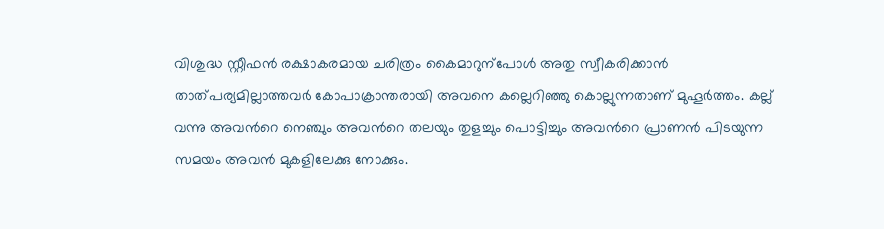വിശുദ്ധ സ്റ്റീഫൻ രക്ഷാകരമായ ചരിത്രം കൈമാറുന്പോൾ അതു സ്വീകരിക്കാൻ താത്പര്യമില്ലാത്തവർ കോപാക്രാന്തരായി അവനെ കല്ലെറിഞ്ഞു കൊല്ലുന്നതാണ് മുഹൂർത്തം. കല്ല് വന്നു അവന്‍റെ നെഞ്ചും അവന്‍റെ തലയും തുളച്ചും പൊട്ടിച്ചും അവന്‍റെ പ്രാണൻ പിടയുന്ന സമയം അവൻ മുകളിലേക്കു നോക്കും.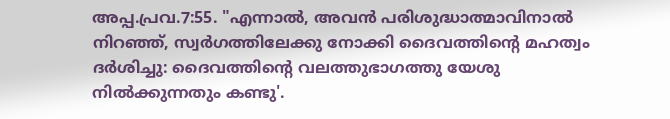അപ്പ.പ്രവ.7:55. "എന്നാൽ, അവൻ പരിശുദ്ധാത്മാവിനാൽ നിറഞ്ഞ്, സ്വർഗത്തിലേക്കു നോക്കി ദൈവത്തിന്‍റെ മഹത്വം ദർശിച്ചു: ദൈവത്തിന്‍റെ വലത്തുഭാഗത്തു യേശു നിൽക്കുന്നതും കണ്ടു'.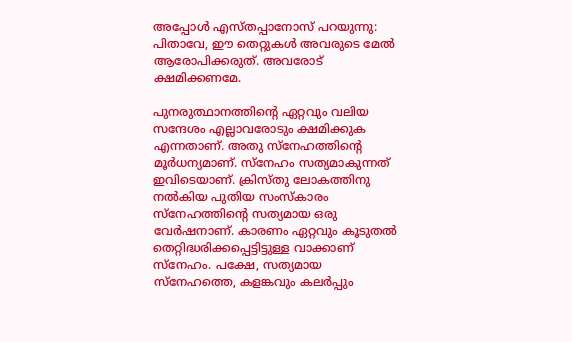അപ്പോൾ എസ്തപ്പാനോസ് പറയുന്നു: പിതാവേ, ഈ തെറ്റുകൾ അവരുടെ മേൽ ആരോപിക്കരുത്. അവരോട് ക്ഷമിക്കണമേ.

പുനരുത്ഥാനത്തിന്‍റെ ഏറ്റവും വലിയ സന്ദേശം എല്ലാവരോടും ക്ഷമിക്കുക എന്നതാണ്. അതു സ്നേഹത്തിന്‍റെ മൂർധന്യമാണ്. സ്നേഹം സത്യമാകുന്നത് ഇവിടെയാണ്. ക്രിസ്തു ലോകത്തിനു നൽകിയ പുതിയ സംസ്കാരം സ്നേഹത്തിന്‍റെ സത്യമായ ഒരു വേർഷനാണ്. കാരണം ഏറ്റവും കൂടുതൽ തെറ്റിദ്ധരിക്കപ്പെട്ടിട്ടുള്ള വാക്കാണ് സ്നേഹം. പക്ഷേ, സത്യമായ സ്നേഹത്തെ, കളങ്കവും കലർപ്പും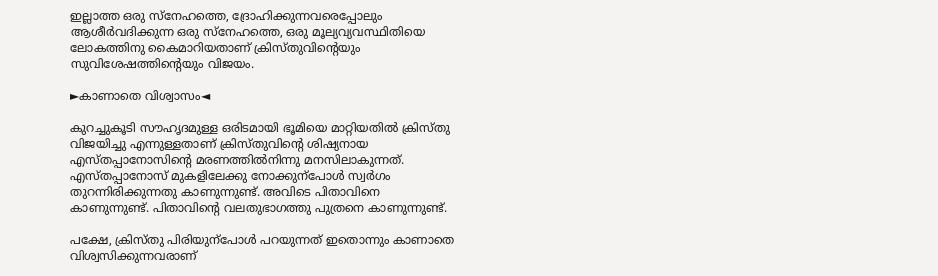ഇല്ലാത്ത ഒരു സ്നേഹത്തെ, ദ്രോഹിക്കുന്നവരെപ്പോലും ആശീർവദിക്കുന്ന ഒരു സ്നേഹത്തെ, ഒരു മൂല്യവ്യവസ്ഥിതിയെ ലോകത്തിനു കൈമാറിയതാണ് ക്രിസ്തുവിന്‍റെയും സുവിശേഷത്തിന്‍റെയും വിജയം.

►കാണാതെ വിശ്വാസം◄

കുറച്ചുകൂടി സൗഹൃദമുള്ള ഒരിടമായി ഭൂമിയെ മാറ്റിയതിൽ ക്രിസ്തു വിജയിച്ചു എന്നുള്ളതാണ് ക്രിസ്തുവിന്‍റെ ശിഷ്യനായ എസ്തപ്പാനോസിന്‍റെ മരണത്തിൽനിന്നു മനസിലാകുന്നത്. എസ്തപ്പാനോസ് മുകളിലേക്കു നോക്കുന്പോൾ സ്വർഗം തുറന്നിരിക്കുന്നതു കാണുന്നുണ്ട്. അവിടെ പിതാവിനെ കാണുന്നുണ്ട്. പിതാവിന്‍റെ വലതുഭാഗത്തു പുത്രനെ കാണുന്നുണ്ട്.

പക്ഷേ, ക്രിസ്തു പിരിയുന്പോൾ പറയുന്നത് ഇതൊന്നും കാണാതെ വിശ്വസിക്കുന്നവരാണ്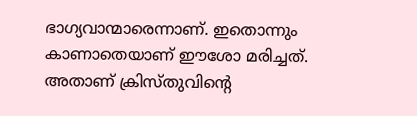ഭാഗ്യവാന്മാരെന്നാണ്. ഇതൊന്നും കാണാതെയാണ് ഈശോ മരിച്ചത്. അതാണ് ക്രിസ്തുവിന്‍റെ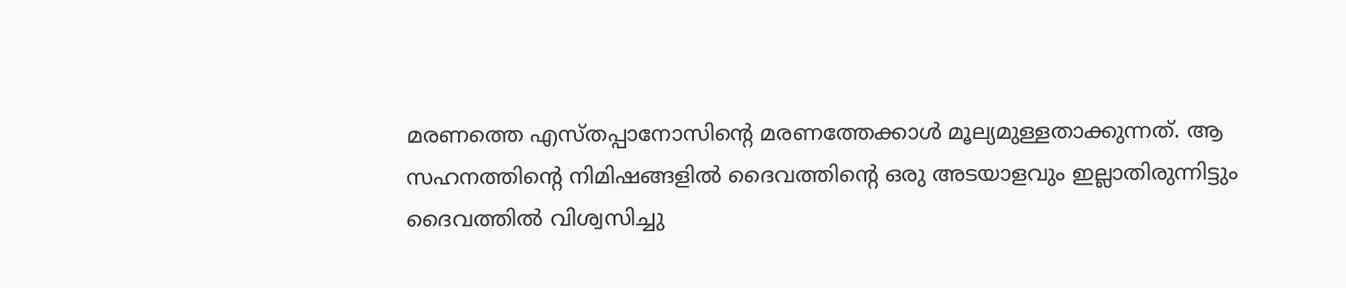മരണത്തെ എസ്തപ്പാനോസിന്‍റെ മരണത്തേക്കാൾ മൂല്യമുള്ളതാക്കുന്നത്. ആ സഹനത്തിന്‍റെ നിമിഷങ്ങളിൽ ദൈവത്തിന്‍റെ ഒരു അടയാളവും ഇല്ലാതിരുന്നിട്ടും ദൈവത്തിൽ വിശ്വസിച്ചു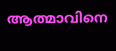ആത്മാവിനെ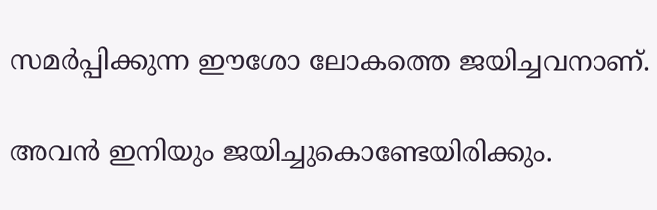സമർപ്പിക്കുന്ന ഈശോ ലോകത്തെ ജയിച്ചവനാണ്.

അവൻ ഇനിയും ജയിച്ചുകൊണ്ടേയിരിക്കും.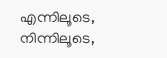എന്നിലൂടെ, നിന്നിലൂടെ,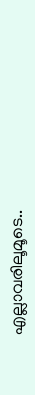എല്ലാവരിലൂമൂടെ..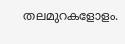തലമുറകളോളം.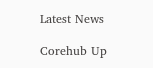Latest News

Corehub Up